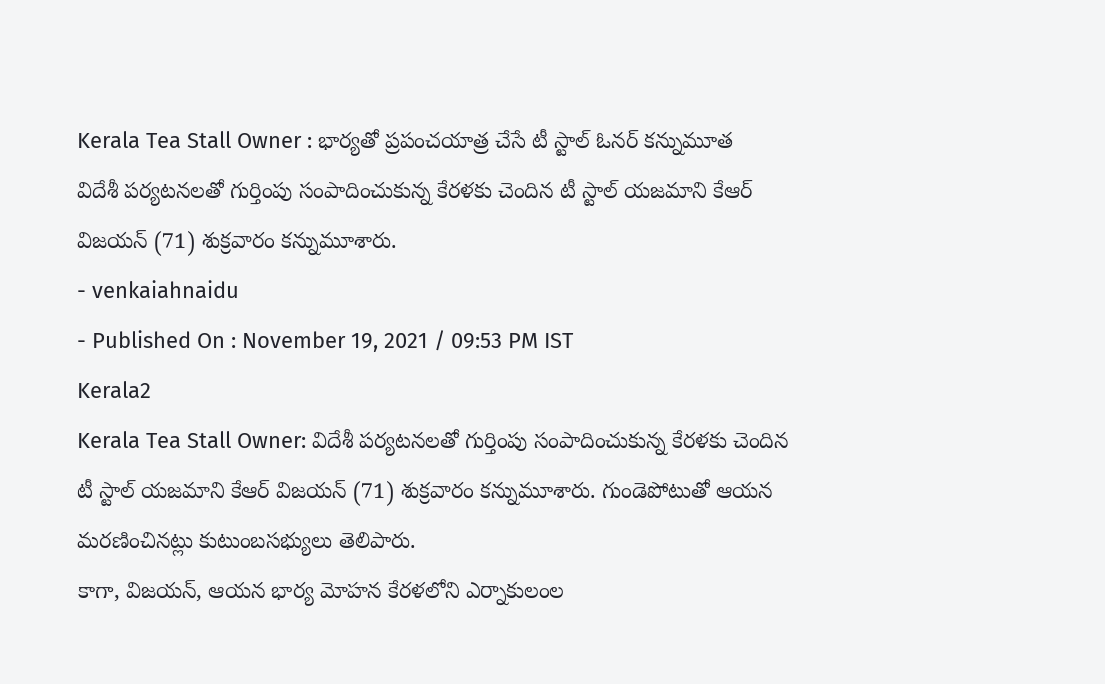Kerala Tea Stall Owner : భార్యతో ప్రపంచయాత్ర చేసే టీ స్టాల్ ఓనర్ కన్నుమూత
విదేశీ పర్యటనలతో గుర్తింపు సంపాదించుకున్న కేరళకు చెందిన టీ స్టాల్ యజమాని కేఆర్ విజయన్ (71) శుక్రవారం కన్నుమూశారు.
- venkaiahnaidu
- Published On : November 19, 2021 / 09:53 PM IST
Kerala2
Kerala Tea Stall Owner: విదేశీ పర్యటనలతో గుర్తింపు సంపాదించుకున్న కేరళకు చెందిన టీ స్టాల్ యజమాని కేఆర్ విజయన్ (71) శుక్రవారం కన్నుమూశారు. గుండెపోటుతో ఆయన మరణించినట్లు కుటుంబసభ్యులు తెలిపారు.
కాగా, విజయన్, ఆయన భార్య మోహన కేరళలోని ఎర్నాకులంల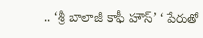.. ‘శ్రీ బాలాజీ కాఫీ హౌస్’ ‘ పేరుతో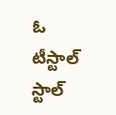ఓ టీస్టాల్ స్టాల్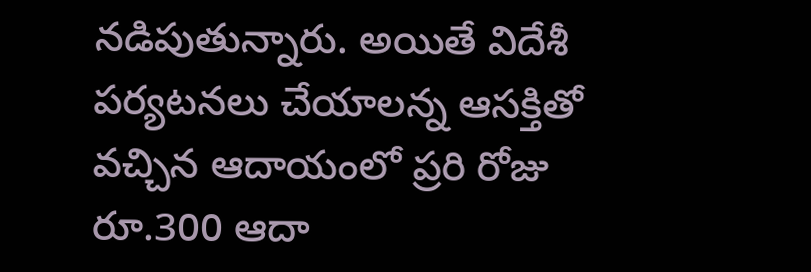నడిపుతున్నారు. అయితే విదేశీ పర్యటనలు చేయాలన్న ఆసక్తితో వచ్చిన ఆదాయంలో ప్రరి రోజు రూ.300 ఆదా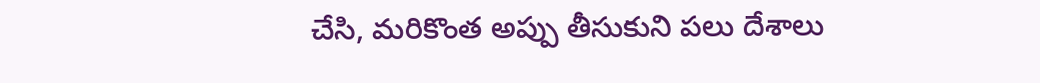చేసి, మరికొంత అప్పు తీసుకుని పలు దేశాలు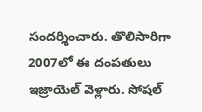సందర్శించారు. తొలిసారిగా 2007లో ఈ దంపతులు ఇజ్రాయెల్ వెళ్లారు. సోషల్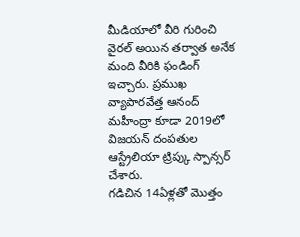మీడియాలో వీరి గురించి వైరల్ అయిన తర్వాత అనేక మంది వీరికి ఫండింగ్ ఇచ్చారు. ప్రముఖ వ్యాపారవేత్త ఆనంద్ మహీంద్రా కూడా 2019లో విజయన్ దంపతుల ఆస్ట్రేలియా ట్రిప్కు స్పాన్సర్ చేశారు.
గడిచిన 14ఏళ్లతో మొత్తం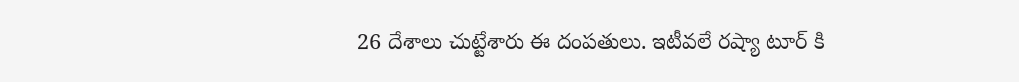26 దేశాలు చుట్టేశారు ఈ దంపతులు. ఇటీవలే రష్యా టూర్ కి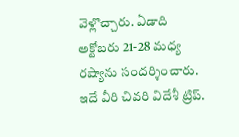వెళ్లొచ్చారు. ఏడాది అక్టోబరు 21-28 మధ్య రష్యాను సందర్శించారు. ఇదే వీరి చివరి విదేశీ ట్రిప్.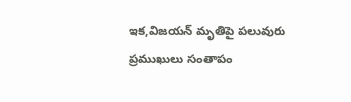ఇక,విజయన్ మృతిపై పలువురు ప్రముఖులు సంతాపం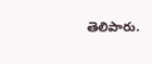తెలిపారు.